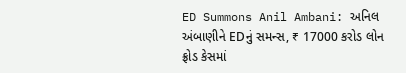ED Summons Anil Ambani: અનિલ અંબાણીને EDનું સમન્સ, ₹ 17000 કરોડ લોન ફ્રોડ કેસમાં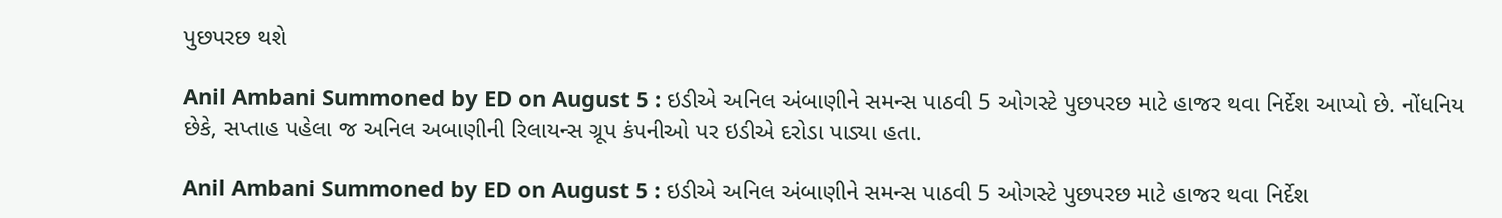પુછપરછ થશે

Anil Ambani Summoned by ED on August 5 : ઇડીએ અનિલ અંબાણીને સમન્સ પાઠવી 5 ઓગસ્ટે પુછપરછ માટે હાજર થવા નિર્દેશ આપ્યો છે. નોંધનિય છેકે, સપ્તાહ પહેલા જ અનિલ અબાણીની રિલાયન્સ ગ્રૂપ કંપનીઓ પર ઇડીએ દરોડા પાડ્યા હતા.

Anil Ambani Summoned by ED on August 5 : ઇડીએ અનિલ અંબાણીને સમન્સ પાઠવી 5 ઓગસ્ટે પુછપરછ માટે હાજર થવા નિર્દેશ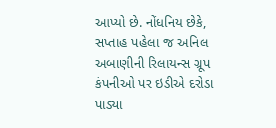આપ્યો છે. નોંધનિય છેકે, સપ્તાહ પહેલા જ અનિલ અબાણીની રિલાયન્સ ગ્રૂપ કંપનીઓ પર ઇડીએ દરોડા પાડ્યા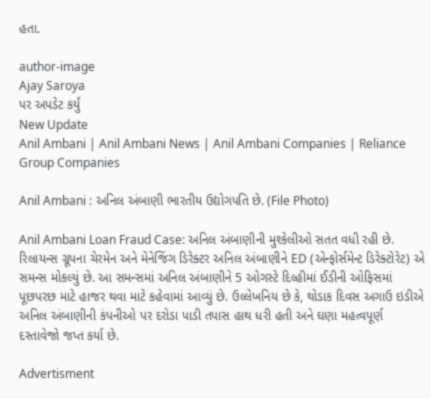હતા.

author-image
Ajay Saroya
પર અપડેટ કર્યું
New Update
Anil Ambani | Anil Ambani News | Anil Ambani Companies | Reliance Group Companies

Anil Ambani : અનિલ અંબાણી ભારતીય ઉદ્યોગપતિ છે. (File Photo)

Anil Ambani Loan Fraud Case: અનિલ અંબાણીની મુશ્કેલીઓ સતત વધી રહી છે. રિલાયન્સ ગ્રૂપના ચેરમેન અને મેનેજિંગ ડિરેક્ટર અનિલ અંબાણીને ED (એન્ફોર્સમેન્ટ ડિરેક્ટોરેટ) એ સમન્સ મોકલ્યું છે. આ સમન્સમાં અનિલ અંબાણીને 5 ઓગસ્ટે દિલ્હીમાં ઈડીની ઓફિસમાં પૂછપરછ માટે હાજર થવા માટે કહેવામાં આવ્યું છે. ઉલ્લેખનિય છે કે, થોડાક દિવસ અગાઉ ઇડીએ અનિલ અંબાણીની કંપનીઓ પર દરોડા પાડી તપાસ હાથ ધરી હતી અને ઘણા મહત્વપૂર્ણ દસ્તાવેજો જપ્ત કર્યા છે.

Advertisment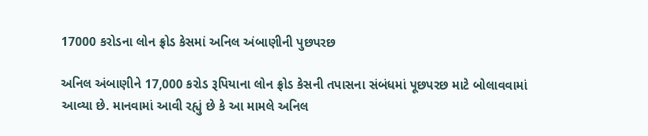17000 કરોડના લોન ફ્રોડ કેસમાં અનિલ અંબાણીની પુછપરછ

અનિલ અંબાણીને 17,000 કરોડ રૂપિયાના લોન ફ્રોડ કેસની તપાસના સંબંધમાં પૂછપરછ માટે બોલાવવામાં આવ્યા છે. માનવામાં આવી રહ્યું છે કે આ મામલે અનિલ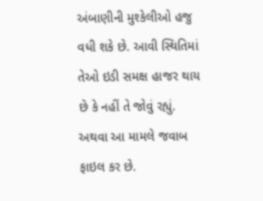અંબાણીની મુશ્કેલીઓ હજુ વધી શકે છે. આવી સ્થિતિમાં તેઓ ઇડી સમક્ષ હાજર થાય છે કે નહીં તે જોવું રહ્યું. અથવા આ મામલે જવાબ ફાઇલ કર છે.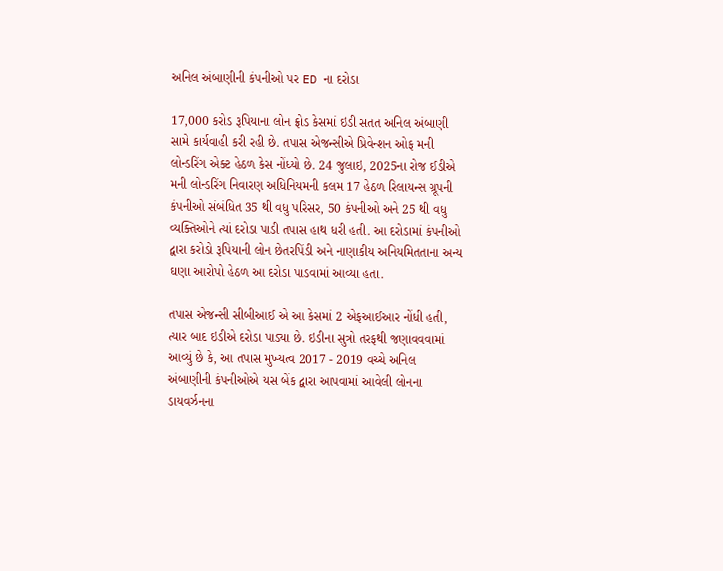અનિલ અંબાણીની કંપનીઓ પર ED ના દરોડા

17,000 કરોડ રૂપિયાના લોન ફ્રોડ કેસમાં ઇડી સતત અનિલ અંબાણી સામે કાર્યવાહી કરી રહી છે. તપાસ એજન્સીએ પ્રિવેન્શન ઓફ મની લોન્ડરિંગ એક્ટ હેઠળ કેસ નોંધ્યો છે. 24 જુલાઇ, 2025ના રોજ ઈડીએ મની લોન્ડરિંગ નિવારણ અધિનિયમની કલમ 17 હેઠળ રિલાયન્સ ગ્રૂપની કંપનીઓ સંબંધિત 35 થી વધુ પરિસર, 50 કંપનીઓ અને 25 થી વધુ વ્યક્તિઓને ત્યાં દરોડા પાડી તપાસ હાથ ધરી હતી. આ દરોડામાં કંપનીઓ દ્વારા કરોડો રૂપિયાની લોન છેતરપિંડી અને નાણાકીય અનિયમિતતાના અન્ય ઘણા આરોપો હેઠળ આ દરોડા પાડવામાં આવ્યા હતા.

તપાસ એજન્સી સીબીઆઈ એ આ કેસમાં 2 એફઆઈઆર નોંધી હતી, ત્યાર બાદ ઇડીએ દરોડા પાડ્યા છે. ઇડીના સુત્રો તરફથી જણાવવવામાં આવ્યું છે કે, આ તપાસ મુખ્યત્વ 2017 - 2019 વચ્ચે અનિલ અંબાણીની કંપનીઓએ યસ બેંક દ્વારા આપવામાં આવેલી લોનના ડાયવર્ઝનના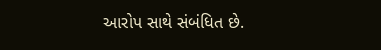આરોપ સાથે સંબંધિત છે.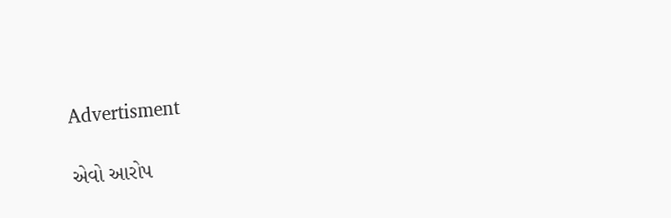Advertisment

એવો આરોપ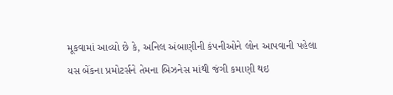મૂકવામાં આવ્યો છે કે, અનિલ અંબાણીની કંપનીઓને લોન આપવાની પહેલા યસ બેંકના પ્રમોટર્સને તેમના બિઝનેસ માંથી જંગી કમાણી થઇ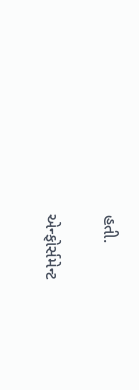હતી.

એન્ફોર્સમેન્ટ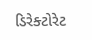ડિરેક્ટોરેટ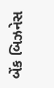બેંક બિઝનેસ